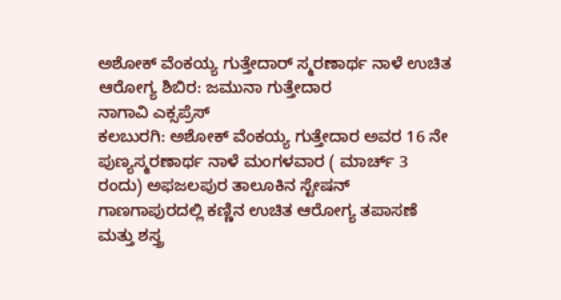ಅಶೋಕ್ ವೆಂಕಯ್ಯ ಗುತ್ತೇದಾರ್ ಸ್ಮರಣಾರ್ಥ ನಾಳೆ ಉಚಿತ ಆರೋಗ್ಯ ಶಿಬಿರ: ಜಮುನಾ ಗುತ್ತೇದಾರ
ನಾಗಾವಿ ಎಕ್ಸಪ್ರೆಸ್
ಕಲಬುರಗಿ: ಅಶೋಕ್ ವೆಂಕಯ್ಯ ಗುತ್ತೇದಾರ ಅವರ 16 ನೇ ಪುಣ್ಯಸ್ಮರಣಾರ್ಥ ನಾಳೆ ಮಂಗಳವಾರ ( ಮಾರ್ಚ್ 3 ರಂದು) ಅಫಜಲಪುರ ತಾಲೂಕಿನ ಸ್ಟೇಷನ್ ಗಾಣಗಾಪುರದಲ್ಲಿ ಕಣ್ಣಿನ ಉಚಿತ ಆರೋಗ್ಯ ತಪಾಸಣೆ ಮತ್ತು ಶಸ್ತ್ರ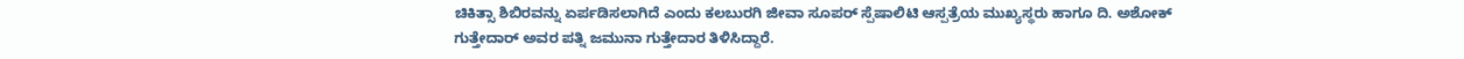ಚಿಕಿತ್ಸಾ ಶಿಬಿರವನ್ನು ಏರ್ಪಡಿಸಲಾಗಿದೆ ಎಂದು ಕಲಬುರಗಿ ಜೀವಾ ಸೂಪರ್ ಸ್ಪೆಷಾಲಿಟಿ ಆಸ್ಪತ್ರೆಯ ಮುಖ್ಯಸ್ಥರು ಹಾಗೂ ದಿ. ಅಶೋಕ್ ಗುತ್ತೇದಾರ್ ಅವರ ಪತ್ನಿ ಜಮುನಾ ಗುತ್ತೇದಾರ ತಿಳಿಸಿದ್ದಾರೆ.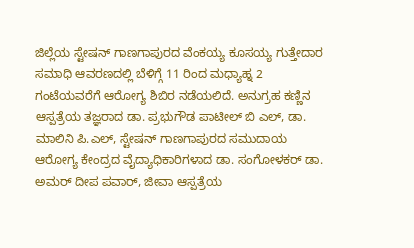ಜಿಲ್ಲೆಯ ಸ್ಟೇಷನ್ ಗಾಣಗಾಪುರದ ವೆಂಕಯ್ಯ ಕೂಸಯ್ಯ ಗುತ್ತೇದಾರ ಸಮಾಧಿ ಆವರಣದಲ್ಲಿ ಬೆಳಿಗ್ಗೆ 11 ರಿಂದ ಮಧ್ಯಾಹ್ನ 2 ಗಂಟೆಯವರೆಗೆ ಆರೋಗ್ಯ ಶಿಬಿರ ನಡೆಯಲಿದೆ. ಅನುಗ್ರಹ ಕಣ್ಣಿನ ಆಸ್ಪತ್ರೆಯ ತಜ್ಞರಾದ ಡಾ. ಪ್ರಭುಗೌಡ ಪಾಟೀಲ್ ಬಿ ಎಲ್, ಡಾ. ಮಾಲಿನಿ ಪಿ.ಎಲ್, ಸ್ಟೇಷನ್ ಗಾಣಗಾಪುರದ ಸಮುದಾಯ ಆರೋಗ್ಯ ಕೇಂದ್ರದ ವೈದ್ಯಾಧಿಕಾರಿಗಳಾದ ಡಾ. ಸಂಗೋಳಕರ್ ಡಾ. ಅಮರ್ ದೀಪ ಪವಾರ್, ಜೀವಾ ಆಸ್ಪತ್ರೆಯ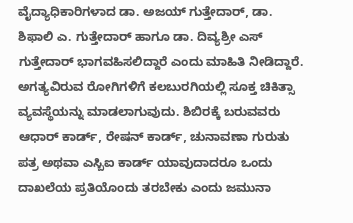ವೈದ್ಯಾಧಿಕಾರಿಗಳಾದ ಡಾ. ಅಜಯ್ ಗುತ್ತೇದಾರ್, ಡಾ. ಶಿಫಾಲಿ ಎ. ಗುತ್ತೇದಾರ್ ಹಾಗೂ ಡಾ. ದಿವ್ಯಶ್ರೀ ಎಸ್ ಗುತ್ತೇದಾರ್ ಭಾಗವಹಿಸಲಿದ್ದಾರೆ ಎಂದು ಮಾಹಿತಿ ನೀಡಿದ್ದಾರೆ.
ಅಗತ್ಯವಿರುವ ರೋಗಿಗಳಿಗೆ ಕಲಬುರಗಿಯಲ್ಲಿ ಸೂಕ್ತ ಚಿಕಿತ್ಸಾ ವ್ಯವಸ್ಥೆಯನ್ನು ಮಾಡಲಾಗುವುದು. ಶಿಬಿರಕ್ಕೆ ಬರುವವರು ಆಧಾರ್ ಕಾರ್ಡ್, ರೇಷನ್ ಕಾರ್ಡ್, ಚುನಾವಣಾ ಗುರುತು ಪತ್ರ ಅಥವಾ ಎಸ್ಬಿಐ ಕಾರ್ಡ್ ಯಾವುದಾದರೂ ಒಂದು ದಾಖಲೆಯ ಪ್ರತಿಯೊಂದು ತರಬೇಕು ಎಂದು ಜಮುನಾ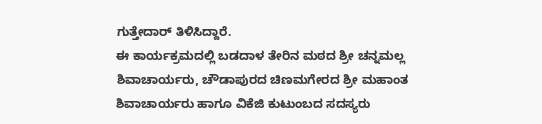ಗುತ್ತೇದಾರ್ ತಿಳಿಸಿದ್ದಾರೆ.
ಈ ಕಾರ್ಯಕ್ರಮದಲ್ಲಿ ಬಡದಾಳ ತೇರಿನ ಮಠದ ಶ್ರೀ ಚನ್ನಮಲ್ಲ ಶಿವಾಚಾರ್ಯರು, ಚೌಡಾಪುರದ ಚಿಣಮಗೇರದ ಶ್ರೀ ಮಹಾಂತ ಶಿವಾಚಾರ್ಯರು ಹಾಗೂ ವಿಕೆಜಿ ಕುಟುಂಬದ ಸದಸ್ಯರು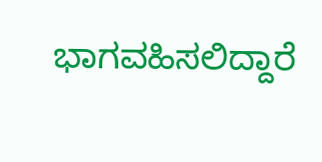ಭಾಗವಹಿಸಲಿದ್ದಾರೆ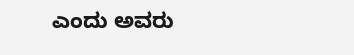ಎಂದು ಅವರು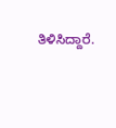ತಿಳಿಸಿದ್ದಾರೆ.